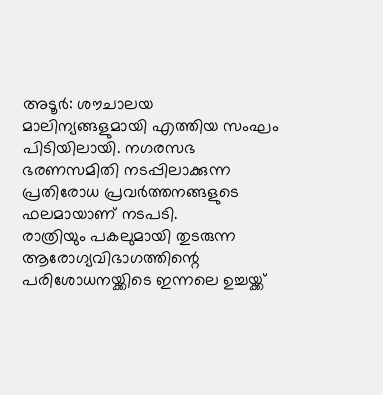അടൂർ: ശൗചാലയ മാലിന്യങ്ങളുമായി എത്തിയ സംഘം പിടിയിലായി. നഗരസഭ ഭരണസമിതി നടപ്പിലാക്കുന്ന പ്രതിരോധ പ്രവർത്തനങ്ങളുടെ ഫലമായാണ് നടപടി.
രാത്രിയും പകലുമായി തുടരുന്ന ആരോഗ്യവിഭാഗത്തിന്റെ പരിശോധനയ്ക്കിടെ ഇന്നലെ ഉച്ചയ്ക്ക്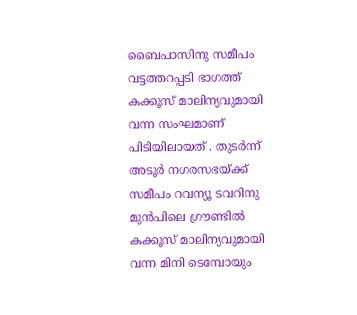ബൈപാസിനു സമീപം വട്ടത്തറപ്പടി ഭാഗത്ത് കക്കൂസ് മാലിന്യവുമായി വന്ന സംഘമാണ് പിടിയിലായത് . തുടർന്ന് അടൂർ നഗരസഭയ്ക്ക് സമീപം റവന്യൂ ടവറിനു മുൻപിലെ ഗ്രൗണ്ടിൽ കക്കൂസ് മാലിന്യവുമായി വന്ന മിനി ടെമ്പോയും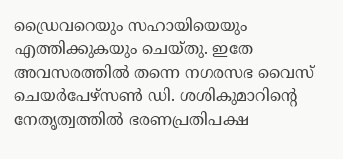ഡ്രൈവറെയും സഹായിയെയും എത്തിക്കുകയും ചെയ്തു. ഇതേ അവസരത്തിൽ തന്നെ നഗരസഭ വൈസ് ചെയർപേഴ്സൺ ഡി. ശശികുമാറിന്റെ നേതൃത്വത്തിൽ ഭരണപ്രതിപക്ഷ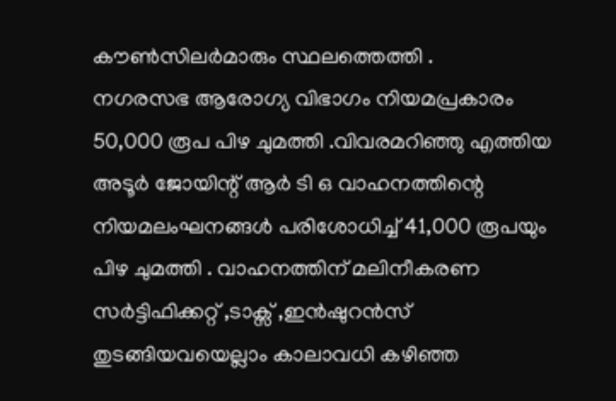കൗൺസിലർമാരും സ്ഥലത്തെത്തി .
നഗരസഭ ആരോഗ്യ വിഭാഗം നിയമപ്രകാരം 50,000 രൂപ പിഴ ചുമത്തി .വിവരമറിഞ്ഞു എത്തിയ അടൂർ ജോയിന്റ് ആർ ടി ഒ വാഹനത്തിന്റെ നിയമലംഘനങ്ങൾ പരിശോധിച്ച് 41,000 രൂപയും പിഴ ചുമത്തി . വാഹനത്തിന് മലിനീകരണ സർട്ടിഫിക്കറ്റ് ,ടാക്സ് ,ഇൻഷുറൻസ് തുടങ്ങിയവയെല്ലാം കാലാവധി കഴിഞ്ഞ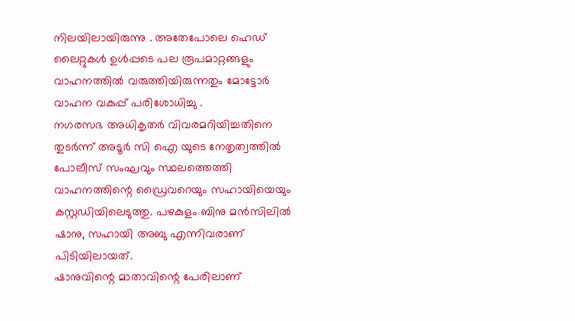നിലയിലായിരുന്നു . അതേപോലെ ഹെഡ് ലൈറ്റുകൾ ഉൾപ്പടെ പല രൂപമാറ്റങ്ങളും വാഹനത്തിൽ വരുത്തിയിരുന്നതും മോട്ടോർ വാഹന വകുപ്പ് പരിശോധിച്ചു .
നഗരസഭ അധികൃതർ വിവരമറിയിച്ചതിനെ തുടർന്ന് അടൂർ സി ഐ യുടെ നേതൃത്വത്തിൽ പോലീസ് സംഘവും സ്ഥലത്തെത്തി വാഹനത്തിന്റെ ഡ്രൈവറെയും സഹായിയെയും കസ്റ്റഡിയിലെടുത്തു. പഴകുളം ബിനു മൻസിലിൽ ഷാനു, സഹായി അബു എന്നിവരാണ് പിടിയിലായത്.
ഷാനുവിന്റെ മാതാവിന്റെ പേരിലാണ്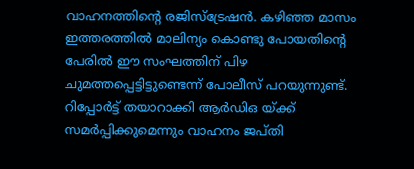വാഹനത്തിന്റെ രജിസ്ട്രേഷൻ. കഴിഞ്ഞ മാസം ഇത്തരത്തിൽ മാലിന്യം കൊണ്ടു പോയതിന്റെ പേരിൽ ഈ സംഘത്തിന് പിഴ ചുമത്തപ്പെട്ടിട്ടുണ്ടെന്ന് പോലീസ് പറയുന്നുണ്ട്.
റിപ്പോർട്ട് തയാറാക്കി ആർഡിഒ യ്ക്ക് സമർപ്പിക്കുമെന്നും വാഹനം ജപ്തി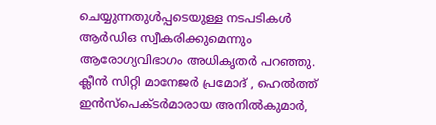ചെയ്യുന്നതുൾപ്പടെയുള്ള നടപടികൾ ആർഡിഒ സ്വീകരിക്കുമെന്നും ആരോഗ്യവിഭാഗം അധികൃതർ പറഞ്ഞു. ക്ലീൻ സിറ്റി മാനേജർ പ്രമോദ് , ഹെൽത്ത് ഇൻസ്പെക്ടർമാരായ അനിൽകുമാർ,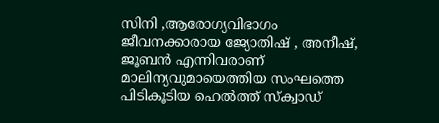സിനി ,ആരോഗ്യവിഭാഗം ജീവനക്കാരായ ജ്യോതിഷ് , അനീഷ്, ജൂബൻ എന്നിവരാണ് മാലിന്യവുമായെത്തിയ സംഘത്തെ പിടികൂടിയ ഹെൽത്ത് സ്ക്വാഡ്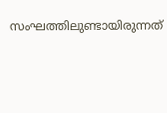സംഘത്തിലുണ്ടായിരുന്നത്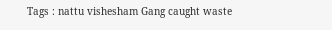Tags : nattu vishesham Gang caught waste